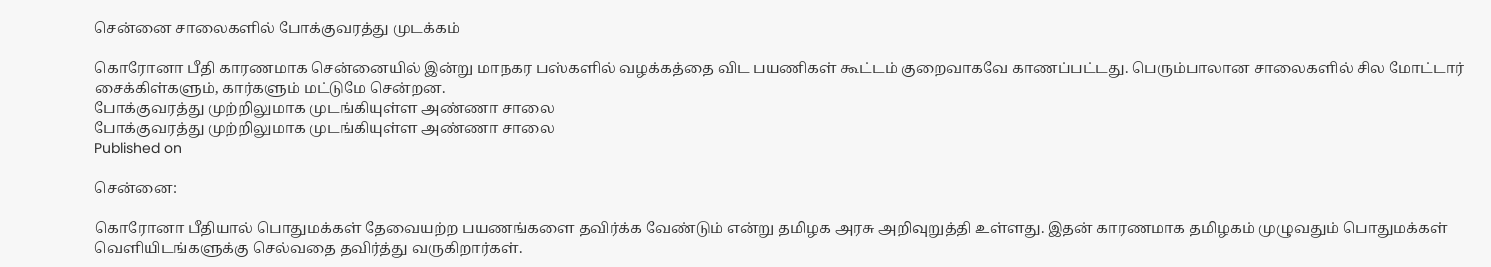சென்னை சாலைகளில் போக்குவரத்து முடக்கம்

கொரோனா பீதி காரணமாக சென்னையில் இன்று மாநகர பஸ்களில் வழக்கத்தை விட பயணிகள் கூட்டம் குறைவாகவே காணப்பட்டது. பெரும்பாலான சாலைகளில் சில மோட்டார் சைக்கிள்களும், கார்களும் மட்டுமே சென்றன.
போக்குவரத்து முற்றிலுமாக முடங்கியுள்ள அண்ணா சாலை
போக்குவரத்து முற்றிலுமாக முடங்கியுள்ள அண்ணா சாலை
Published on

சென்னை:

கொரோனா பீதியால் பொதுமக்கள் தேவையற்ற பயணங்களை தவிர்க்க வேண்டும் என்று தமிழக அரசு அறிவுறுத்தி உள்ளது. இதன் காரணமாக தமிழகம் முழுவதும் பொதுமக்கள் வெளியிடங்களுக்கு செல்வதை தவிர்த்து வருகிறார்கள்.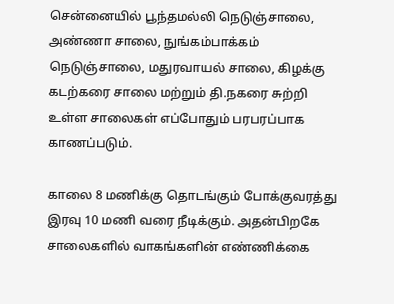சென்னையில் பூந்தமல்லி நெடுஞ்சாலை, அண்ணா சாலை, நுங்கம்பாக்கம் நெடுஞ்சாலை, மதுரவாயல் சாலை, கிழக்கு கடற்கரை சாலை மற்றும் தி.நகரை சுற்றி உள்ள சாலைகள் எப்போதும் பரபரப்பாக காணப்படும்.

காலை 8 மணிக்கு தொடங்கும் போக்குவரத்து இரவு 10 மணி வரை நீடிக்கும். அதன்பிறகே சாலைகளில் வாகங்களின் எண்ணிக்கை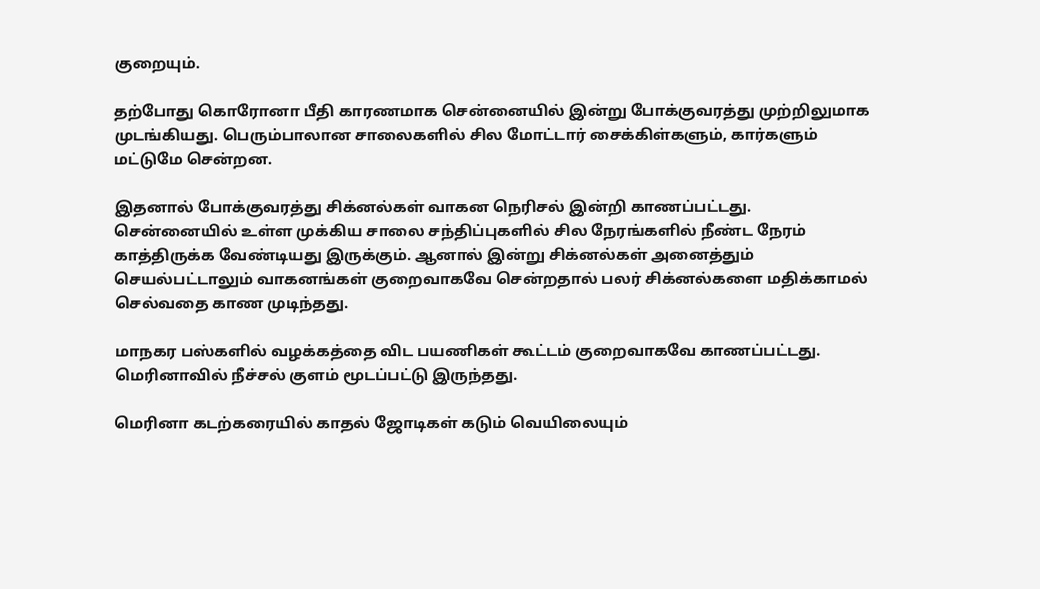குறையும்.

தற்போது கொரோனா பீதி காரணமாக சென்னையில் இன்று போக்குவரத்து முற்றிலுமாக முடங்கியது. பெரும்பாலான சாலைகளில் சில மோட்டார் சைக்கிள்களும், கார்களும் மட்டுமே சென்றன.

இதனால் போக்குவரத்து சிக்னல்கள் வாகன நெரிசல் இன்றி காணப்பட்டது. சென்னையில் உள்ள முக்கிய சாலை சந்திப்புகளில் சில நேரங்களில் நீண்ட நேரம் காத்திருக்க வேண்டியது இருக்கும். ஆனால் இன்று சிக்னல்கள் அனைத்தும் செயல்பட்டாலும் வாகனங்கள் குறைவாகவே சென்றதால் பலர் சிக்னல்களை மதிக்காமல் செல்வதை காண முடிந்தது.

மாநகர பஸ்களில் வழக்கத்தை விட பயணிகள் கூட்டம் குறைவாகவே காணப்பட்டது. மெரினாவில் நீச்சல் குளம் மூடப்பட்டு இருந்தது.

மெரினா கடற்கரையில் காதல் ஜோடிகள் கடும் வெயிலையும்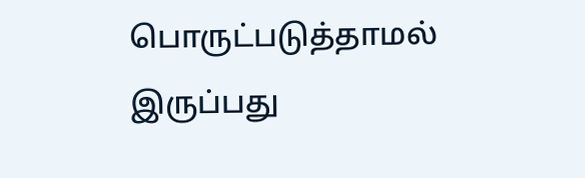பொருட்படுத்தாமல் இருப்பது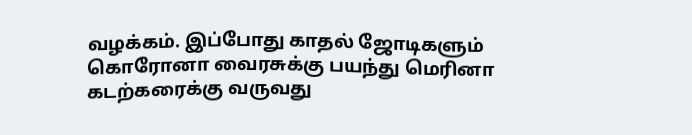வழக்கம். இப்போது காதல் ஜோடிகளும் கொரோனா வைரசுக்கு பயந்து மெரினா கடற்கரைக்கு வருவது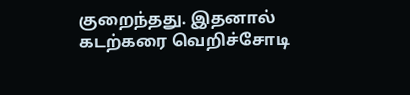குறைந்தது. இதனால் கடற்கரை வெறிச்சோடி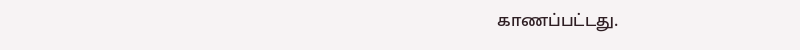காணப்பட்டது.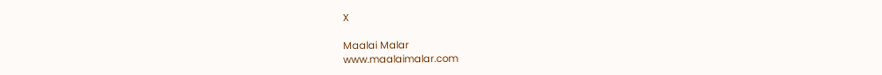X

Maalai Malar
www.maalaimalar.com